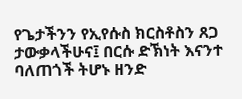የጌታችንን የኢየሱስ ክርስቶስን ጸጋ ታውቃላችሁና፤ በርሱ ድኽነት እናንተ ባለጠጎች ትሆኑ ዘንድ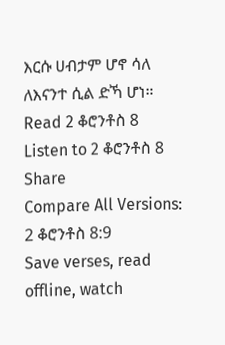እርሱ ሀብታም ሆኖ ሳለ ለእናንተ ሲል ድኻ ሆነ።
Read 2 ቆሮንቶስ 8
Listen to 2 ቆሮንቶስ 8
Share
Compare All Versions: 2 ቆሮንቶስ 8:9
Save verses, read offline, watch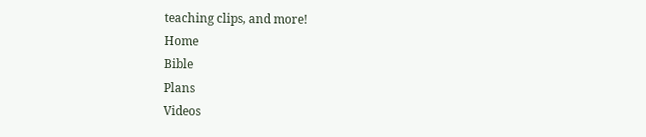teaching clips, and more!
Home
Bible
Plans
Videos